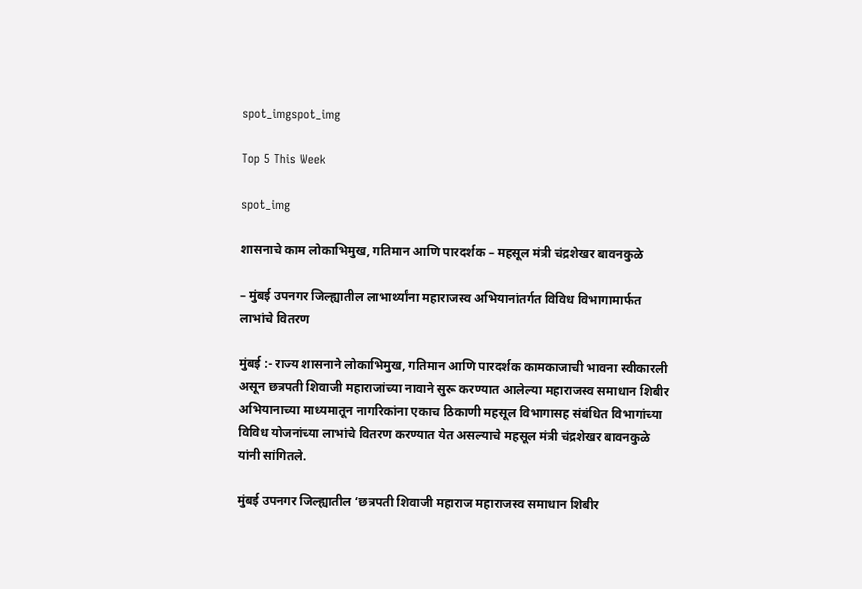spot_imgspot_img

Top 5 This Week

spot_img

शासनाचे काम लोकाभिमुख, गतिमान आणि पारदर्शक – महसूल मंत्री चंद्रशेखर बावनकुळे

– मुंबई उपनगर जिल्ह्यातील लाभार्थ्यांना महाराजस्व अभियानांतर्गत विविध विभागामार्फत लाभांचे वितरण

मुंबई :- राज्य शासनाने लोकाभिमुख, गतिमान आणि पारदर्शक कामकाजाची भावना स्वीकारली असून छत्रपती शिवाजी महाराजांच्या नावाने सुरू करण्यात आलेल्या महाराजस्व समाधान शिबीर अभियानाच्या माध्यमातून नागरिकांना एकाच ठिकाणी महसूल विभागासह संबंधित विभागांच्या विविध योजनांच्या लाभांचे वितरण करण्यात येत असल्याचे महसूल मंत्री चंद्रशेखर बावनकुळे यांनी सांगितले.

मुंबई उपनगर जिल्ह्यातील ‘छत्रपती शिवाजी महाराज महाराजस्व समाधान शिबीर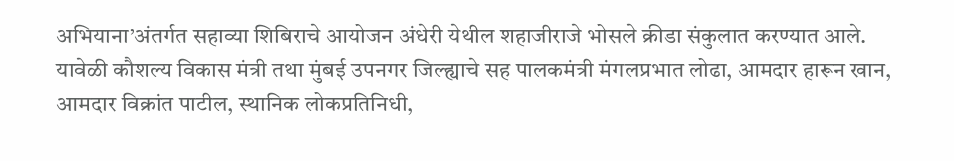अभियाना’अंतर्गत सहाव्या शिबिराचे आयोजन अंधेरी येथील शहाजीराजे भोसले क्रीडा संकुलात करण्यात आले. यावेळी कौशल्य विकास मंत्री तथा मुंबई उपनगर जिल्ह्याचे सह पालकमंत्री मंगलप्रभात लोढा, आमदार हारून खान, आमदार विक्रांत पाटील, स्थानिक लोकप्रतिनिधी,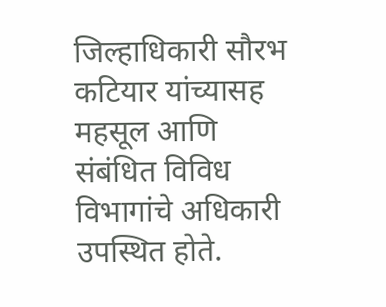जिल्हाधिकारी सौरभ कटियार यांच्यासह महसूल आणि संबंधित विविध विभागांचे अधिकारी उपस्थित होते.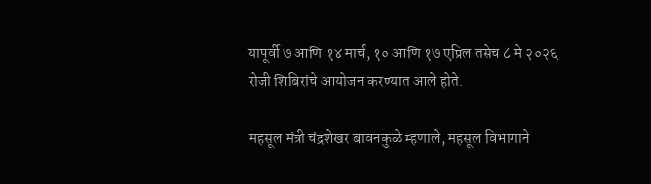यापूर्वी ७ आणि १४ मार्च, १० आणि १७ एप्रिल तसेच ८ मे २०२६ रोजी शिबिरांचे आयोजन करण्यात आले होते.

महसूल मंत्री चंद्रशेखर बावनकुळे म्हणाले, महसूल विभागाने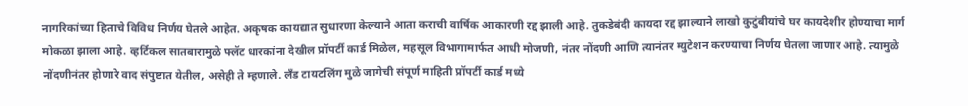नागरिकांच्या हिताचे विविध निर्णय घेतले आहेत. अकृषक कायद्यात सुधारणा केल्याने आता कराची वार्षिक आकारणी रद्द झाली आहे. तुकडेबंदी कायदा रद्द झाल्याने लाखो कुटुंबीयांचे घर कायदेशीर होण्याचा मार्ग मोकळा झाला आहे. व्हर्टिकल सातबारामुळे फ्लॅट धारकांना देखील प्रॉपर्टी कार्ड मिळेल, महसूल विभागामार्फत आधी मोजणी, नंतर नोंदणी आणि त्यानंतर म्युटेशन करण्याचा निर्णय घेतला जाणार आहे. त्यामुळे नोंदणीनंतर होणारे वाद संपुष्टात येतील, असेही ते म्हणाले. लँड टायटलिंग मुळे जागेची संपूर्ण माहिती प्रॉपर्टी कार्ड मध्ये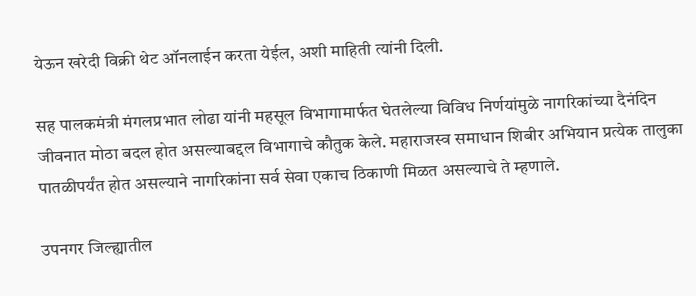येऊन खरेदी विक्री थेट ऑनलाईन करता येईल, अशी माहिती त्यांनी दिली.

सह पालकमंत्री मंगलप्रभात लोढा यांनी महसूल विभागामार्फत घेतलेल्या विविध निर्णयांमुळे नागरिकांच्या दैनंदिन जीवनात मोठा बदल होत असल्याबद्दल विभागाचे कौतुक केले. महाराजस्व समाधान शिबीर अभियान प्रत्येक तालुका पातळीपर्यंत होत असल्याने नागरिकांना सर्व सेवा एकाच ठिकाणी मिळत असल्याचे ते म्हणाले.

उपनगर जिल्ह्यातील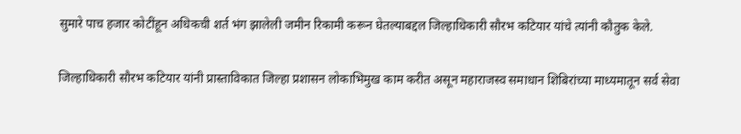सुमारे पाच हजार कोटींहून अधिकची शर्त भंग झालेली जमीन रिकामी करून घेतल्याबद्दल जिल्हाधिकारी सौरभ कटियार यांचे त्यांनी कौतुक केले.

जिल्हाधिकारी सौरभ कटियार यांनी प्रास्ताविकात जिल्हा प्रशासन लोकाभिमुख काम करीत असून महाराजस्व समाधान शिबिरांच्या माध्यमातून सर्व सेवा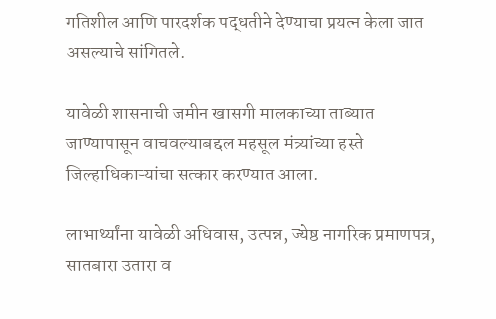गतिशील आणि पारदर्शक पद्धतीने देण्याचा प्रयत्न केला जात असल्याचे सांगितले.

यावेळी शासनाची जमीन खासगी मालकाच्या ताब्यात जाण्यापासून वाचवल्याबद्दल महसूल मंत्र्यांच्या हस्ते जिल्हाधिकाऱ्यांचा सत्कार करण्यात आला.

लाभार्थ्यांना यावेळी अधिवास, उत्पन्न, ज्येष्ठ नागरिक प्रमाणपत्र, सातबारा उतारा व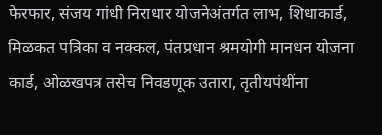फेरफार, संजय गांधी निराधार योजनेअंतर्गत लाभ, शिधाकार्ड, मिळकत पत्रिका व नक्कल, पंतप्रधान श्रमयोगी मानधन योजना कार्ड, ओळखपत्र तसेच निवडणूक उतारा, तृतीयपंथींना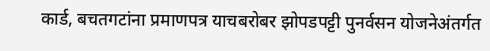कार्ड, बचतगटांना प्रमाणपत्र याचबरोबर झोपडपट्टी पुनर्वसन योजनेअंतर्गत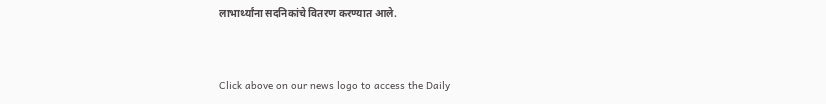लाभार्थ्यांना सदनिकांचे वितरण करण्यात आले.


Click above on our news logo to access the Daily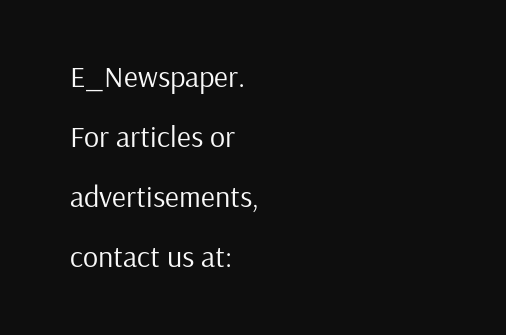E_Newspaper.
For articles or advertisements, contact us at: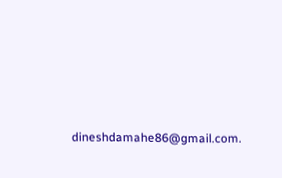dineshdamahe86@gmail.com.